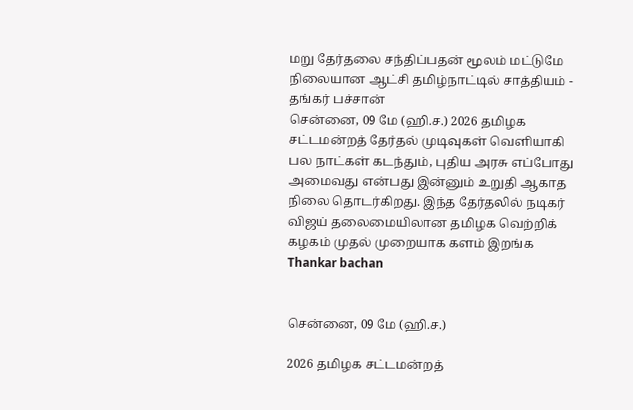மறு தேர்தலை சந்திப்பதன் மூலம் மட்டுமே நிலையான ஆட்சி தமிழ்நாட்டில் சாத்தியம் - தங்கர் பச்சான்
சென்னை, 09 மே (ஹி.ச.) 2026 தமிழக சட்டமன்றத் தேர்தல் முடிவுகள் வெளியாகி பல நாட்கள் கடந்தும், புதிய அரசு எப்போது அமைவது என்பது இன்னும் உறுதி ஆகாத நிலை தொடர்கிறது. இந்த தேர்தலில் நடிகர் விஜய் தலைமையிலான தமிழக வெற்றிக் கழகம் முதல் முறையாக களம் இறங்க
Thankar bachan


சென்னை, 09 மே (ஹி.ச.)

2026 தமிழக சட்டமன்றத்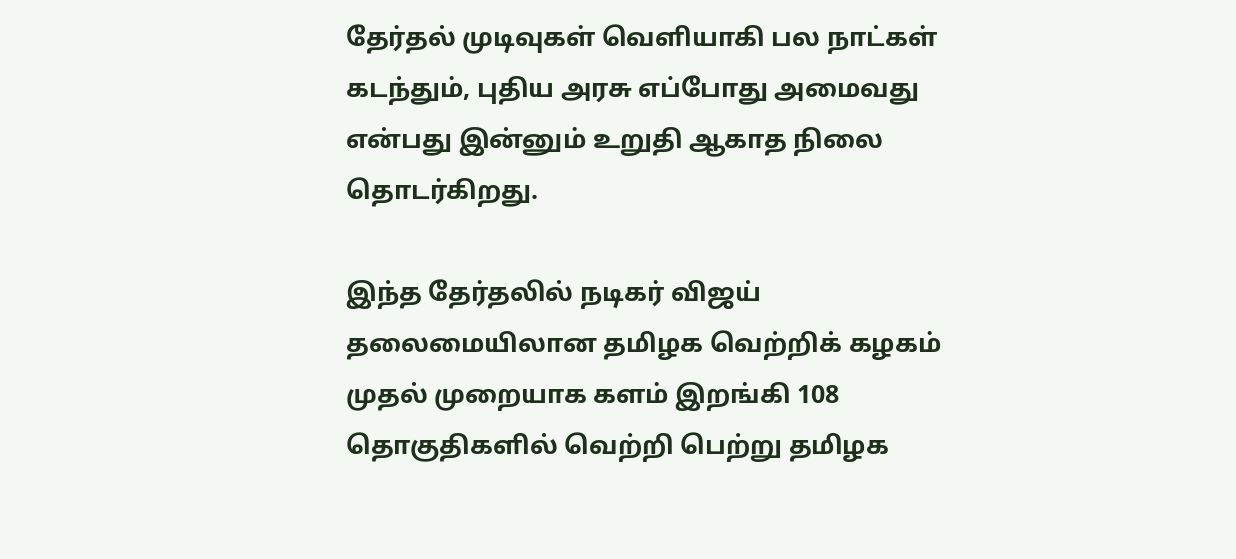தேர்தல் முடிவுகள் வெளியாகி பல நாட்கள் கடந்தும், புதிய அரசு எப்போது அமைவது என்பது இன்னும் உறுதி ஆகாத நிலை தொடர்கிறது.

இந்த தேர்தலில் நடிகர் விஜய் தலைமையிலான தமிழக வெற்றிக் கழகம் முதல் முறையாக களம் இறங்கி 108 தொகுதிகளில் வெற்றி பெற்று தமிழக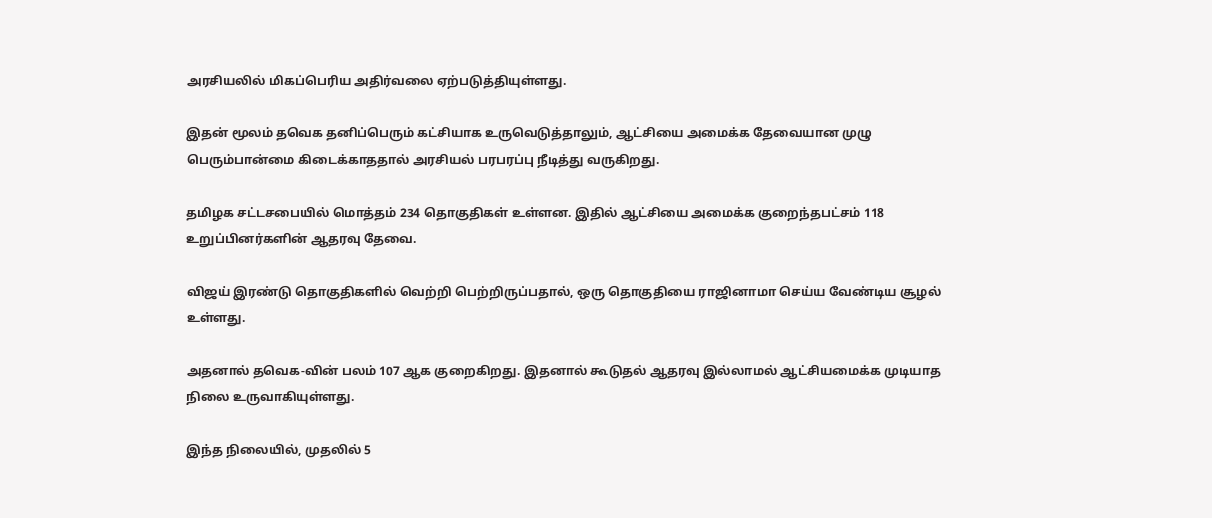அரசியலில் மிகப்பெரிய அதிர்வலை ஏற்படுத்தியுள்ளது.

இதன் மூலம் தவெக தனிப்பெரும் கட்சியாக உருவெடுத்தாலும், ஆட்சியை அமைக்க தேவையான முழு பெரும்பான்மை கிடைக்காததால் அரசியல் பரபரப்பு நீடித்து வருகிறது.

தமிழக சட்டசபையில் மொத்தம் 234 தொகுதிகள் உள்ளன. இதில் ஆட்சியை அமைக்க குறைந்தபட்சம் 118 உறுப்பினர்களின் ஆதரவு தேவை.

விஜய் இரண்டு தொகுதிகளில் வெற்றி பெற்றிருப்பதால், ஒரு தொகுதியை ராஜினாமா செய்ய வேண்டிய சூழல் உள்ளது.

அதனால் தவெக-வின் பலம் 107 ஆக குறைகிறது. இதனால் கூடுதல் ஆதரவு இல்லாமல் ஆட்சியமைக்க முடியாத நிலை உருவாகியுள்ளது.

இந்த நிலையில், முதலில் 5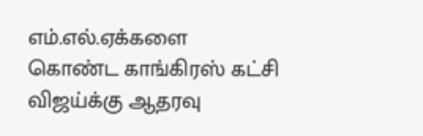எம்.எல்.ஏக்களை கொண்ட காங்கிரஸ் கட்சி விஜய்க்கு ஆதரவு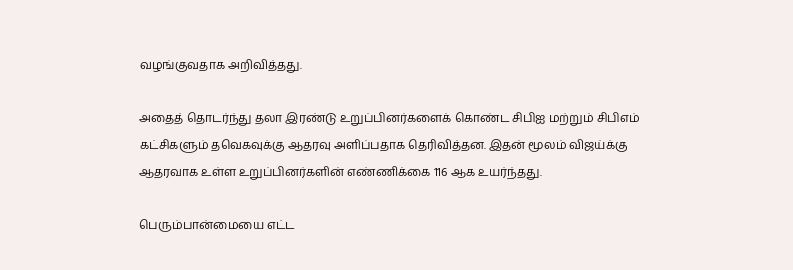வழங்குவதாக அறிவித்தது.

அதைத் தொடர்ந்து தலா இரண்டு உறுப்பினர்களைக் கொண்ட சிபிஐ மற்றும் சிபிஎம் கட்சிகளும் தவெகவுக்கு ஆதரவு அளிப்பதாக தெரிவித்தன. இதன் மூலம் விஜய்க்கு ஆதரவாக உள்ள உறுப்பினர்களின் எண்ணிக்கை 116 ஆக உயர்ந்தது.

பெரும்பான்மையை எட்ட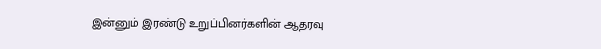இன்னும் இரண்டு உறுப்பினர்களின் ஆதரவு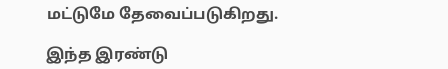மட்டுமே தேவைப்படுகிறது.

இந்த இரண்டு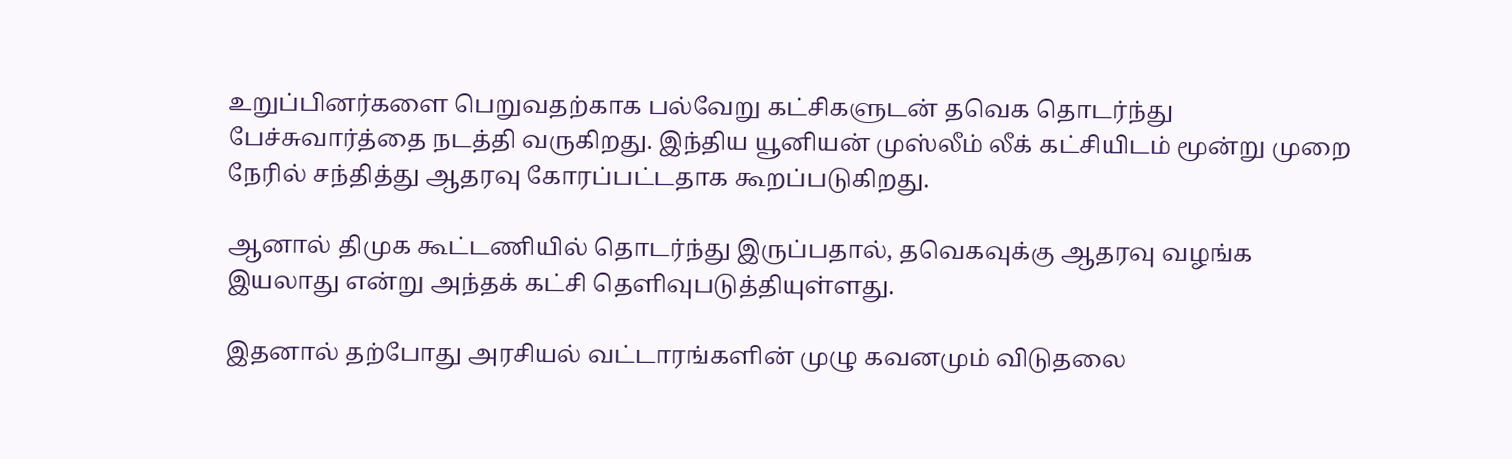உறுப்பினர்களை பெறுவதற்காக பல்வேறு கட்சிகளுடன் தவெக தொடர்ந்து பேச்சுவார்த்தை நடத்தி வருகிறது. இந்திய யூனியன் முஸ்லீம் லீக் கட்சியிடம் மூன்று முறை நேரில் சந்தித்து ஆதரவு கோரப்பட்டதாக கூறப்படுகிறது.

ஆனால் திமுக கூட்டணியில் தொடர்ந்து இருப்பதால், தவெகவுக்கு ஆதரவு வழங்க இயலாது என்று அந்தக் கட்சி தெளிவுபடுத்தியுள்ளது.

இதனால் தற்போது அரசியல் வட்டாரங்களின் முழு கவனமும் விடுதலை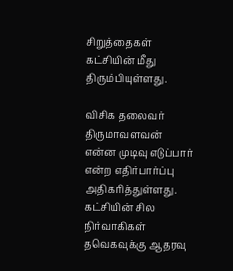சிறுத்தைகள் கட்சியின் மீது திரும்பியுள்ளது.

விசிக தலைவர் திருமாவளவன் என்ன முடிவு எடுப்பார் என்ற எதிர்பார்ப்பு அதிகரித்துள்ளது. கட்சியின் சில நிர்வாகிகள் தவெகவுக்கு ஆதரவு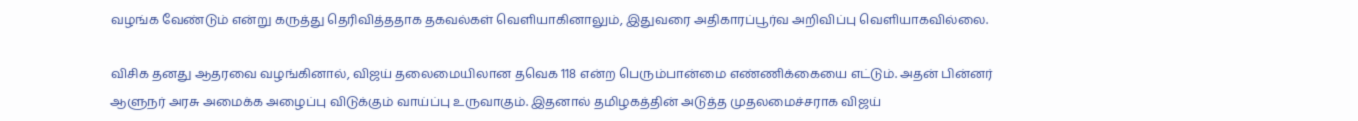வழங்க வேண்டும் என்று கருத்து தெரிவித்ததாக தகவல்கள் வெளியாகினாலும், இதுவரை அதிகாரப்பூர்வ அறிவிப்பு வெளியாகவில்லை.

விசிக தனது ஆதரவை வழங்கினால், விஜய் தலைமையிலான தவெக 118 என்ற பெரும்பான்மை எண்ணிக்கையை எட்டும். அதன் பின்னர் ஆளுநர் அரசு அமைக்க அழைப்பு விடுக்கும் வாய்ப்பு உருவாகும். இதனால் தமிழகத்தின் அடுத்த முதலமைச்சராக விஜய்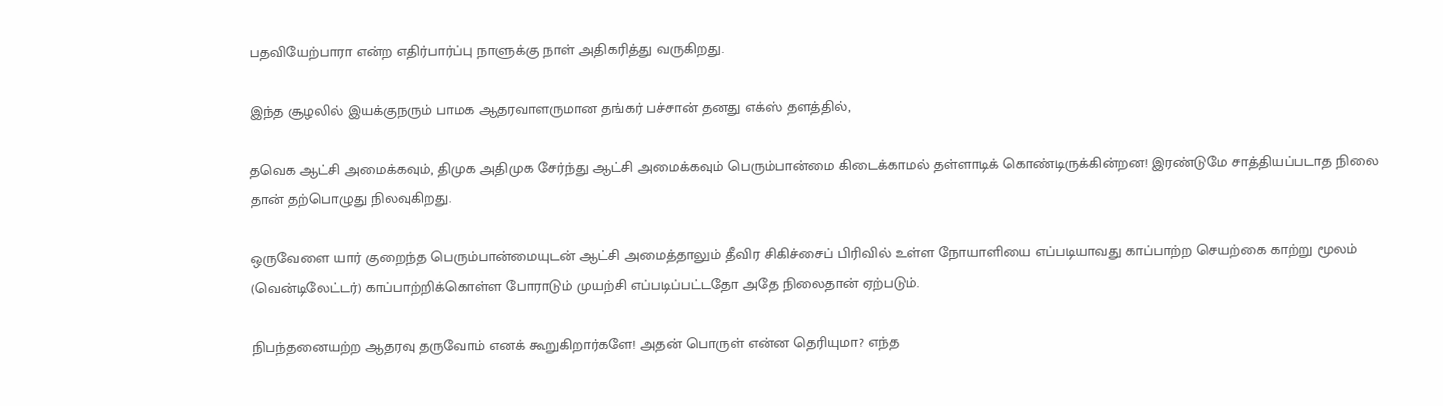பதவியேற்பாரா என்ற எதிர்பார்ப்பு நாளுக்கு நாள் அதிகரித்து வருகிறது.

இந்த சூழலில் இயக்குநரும் பாமக ஆதரவாளருமான தங்கர் பச்சான் தனது எக்ஸ் தளத்தில்,

தவெக ஆட்சி அமைக்கவும், திமுக அதிமுக சேர்ந்து ஆட்சி அமைக்கவும் பெரும்பான்மை கிடைக்காமல் தள்ளாடிக் கொண்டிருக்கின்றன! இரண்டுமே சாத்தியப்படாத நிலை தான் தற்பொழுது நிலவுகிறது.

ஒருவேளை யார் குறைந்த பெரும்பான்மையுடன் ஆட்சி அமைத்தாலும் தீவிர சிகிச்சைப் பிரிவில் உள்ள நோயாளியை எப்படியாவது காப்பாற்ற செயற்கை காற்று மூலம் (வென்டிலேட்டர்) காப்பாற்றிக்கொள்ள போராடும் முயற்சி எப்படிப்பட்டதோ அதே நிலைதான் ஏற்படும்.

நிபந்தனையற்ற ஆதரவு தருவோம் எனக் கூறுகிறார்களே! அதன் பொருள் என்ன தெரியுமா? எந்த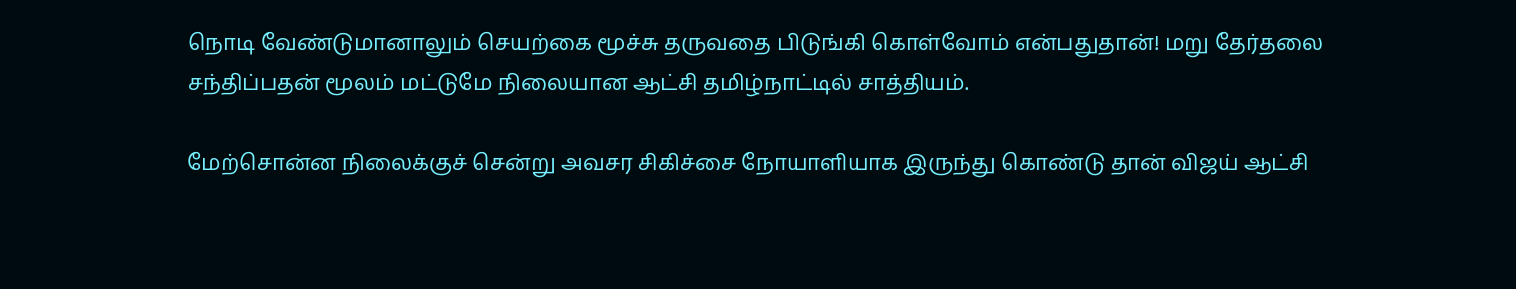நொடி வேண்டுமானாலும் செயற்கை மூச்சு தருவதை பிடுங்கி கொள்வோம் என்பதுதான்! மறு தேர்தலை சந்திப்பதன் மூலம் மட்டுமே நிலையான ஆட்சி தமிழ்நாட்டில் சாத்தியம்.

மேற்சொன்ன நிலைக்குச் சென்று அவசர சிகிச்சை நோயாளியாக இருந்து கொண்டு தான் விஜய் ஆட்சி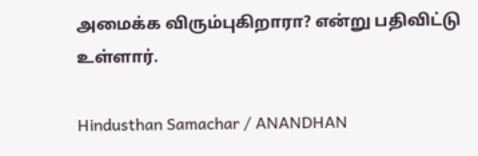அமைக்க விரும்புகிறாரா? என்று பதிவிட்டு உள்ளார்.

Hindusthan Samachar / ANANDHAN